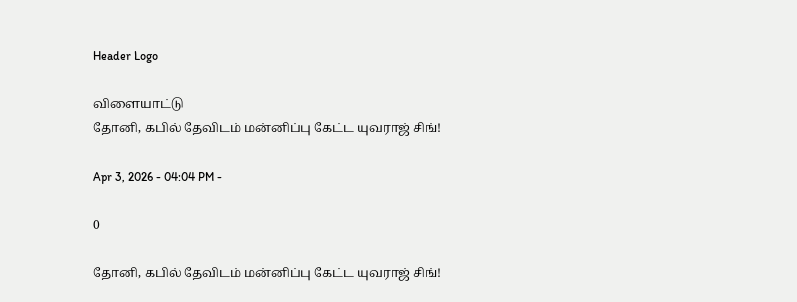Header Logo

விளையாட்டு
தோனி, கபில் தேவிடம் மன்னிப்பு கேட்ட யுவராஜ் சிங்!

Apr 3, 2026 - 04:04 PM -

0

தோனி, கபில் தேவிடம் மன்னிப்பு கேட்ட யுவராஜ் சிங்!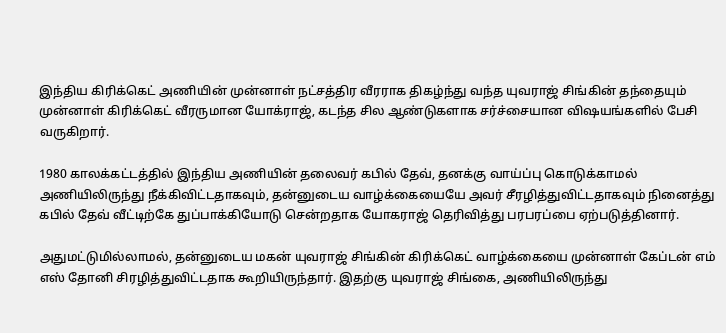இந்திய கிரிக்கெட் அணியின் முன்னாள் நட்சத்திர வீரராக திகழ்ந்து வந்த யுவராஜ் சிங்கின் தந்தையும் முன்னாள் கிரிக்கெட் வீரருமான யோக்ராஜ், கடந்த சில ஆண்டுகளாக சர்ச்சையான விஷயங்களில் பேசி வருகிறார்.

1980 காலக்கட்டத்தில் இந்திய அணியின் தலைவர் கபில் தேவ், தனக்கு வாய்ப்பு கொடுக்காமல் அணியிலிருந்து நீக்கிவிட்டதாகவும், தன்னுடைய வாழ்க்கையையே அவர் சீரழித்துவிட்டதாகவும் நினைத்து கபில் தேவ் வீட்டிற்கே துப்பாக்கியோடு சென்றதாக யோகராஜ் தெரிவித்து பரபரப்பை ஏற்படுத்தினார்.

அதுமட்டுமில்லாமல், தன்னுடைய மகன் யுவராஜ் சிங்கின் கிரிக்கெட் வாழ்க்கையை முன்னாள் கேப்டன் எம் எஸ் தோனி சிரழித்துவிட்டதாக கூறியிருந்தார். இதற்கு யுவராஜ் சிங்கை, அணியிலிருந்து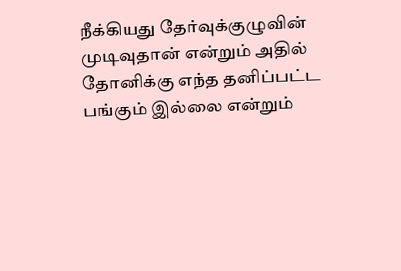நீக்கியது தேர்வுக்குழுவின் முடிவுதான் என்றும் அதில் தோனிக்கு எந்த தனிப்பட்ட பங்கும் இல்லை என்றும்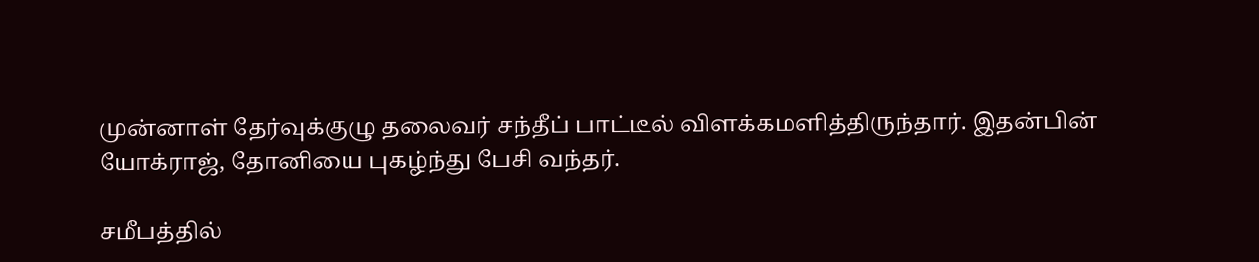முன்னாள் தேர்வுக்குழு தலைவர் சந்தீப் பாட்டீல் விளக்கமளித்திருந்தார். இதன்பின் யோக்ராஜ், தோனியை புகழ்ந்து பேசி வந்தர்.

சமீபத்தில்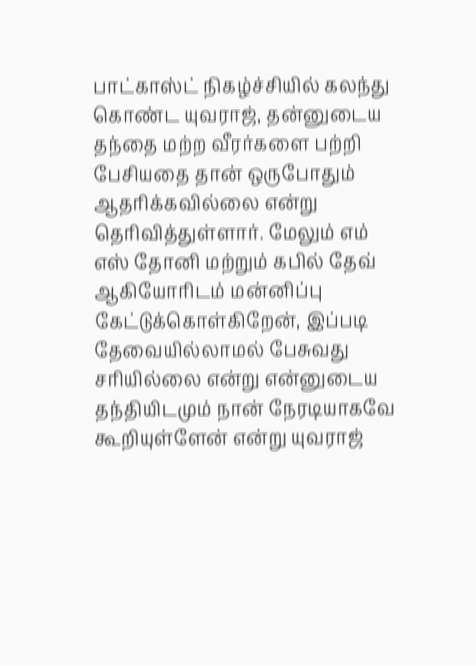பாட்காஸ்ட் நிகழ்ச்சியில் கலந்து கொண்ட யுவராஜ், தன்னுடைய தந்தை மற்ற வீரர்களை பற்றி பேசியதை தான் ஒருபோதும் ஆதரிக்கவில்லை என்று தெரிவித்துள்ளார். மேலும் எம் எஸ் தோனி மற்றும் கபில் தேவ் ஆகியோரிடம் மன்னிப்பு கேட்டுக்கொள்கிறேன், இப்படி தேவையில்லாமல் பேசுவது சரியில்லை என்று என்னுடைய தந்தியிடமும் நான் நேரடியாகவே கூறியுள்ளேன் என்று யுவராஜ்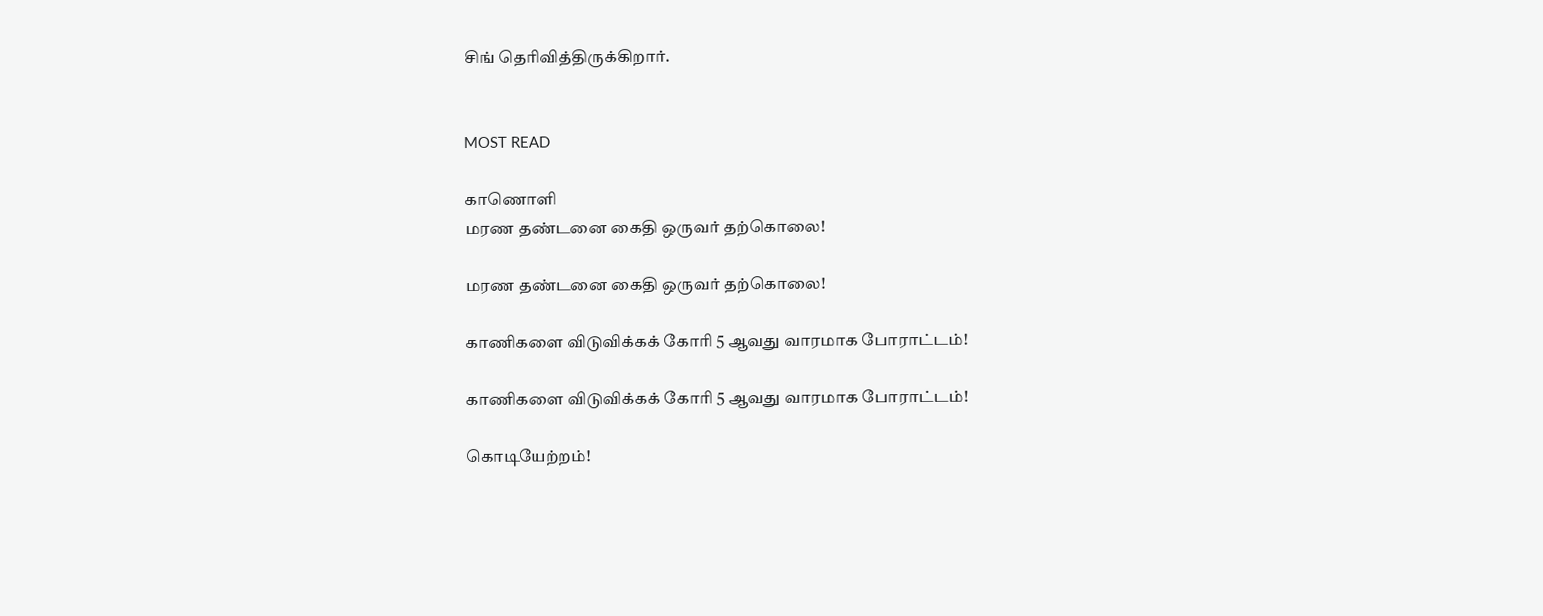சிங் தெரிவித்திருக்கிறார்.


MOST READ

காணொளி
மரண தண்டனை கைதி ஒருவர் தற்கொலை!

மரண தண்டனை கைதி ஒருவர் தற்கொலை!

காணிகளை விடுவிக்கக் கோரி 5 ஆவது வாரமாக போராட்டம்!

காணிகளை விடுவிக்கக் கோரி 5 ஆவது வாரமாக போராட்டம்!

கொடியேற்றம்!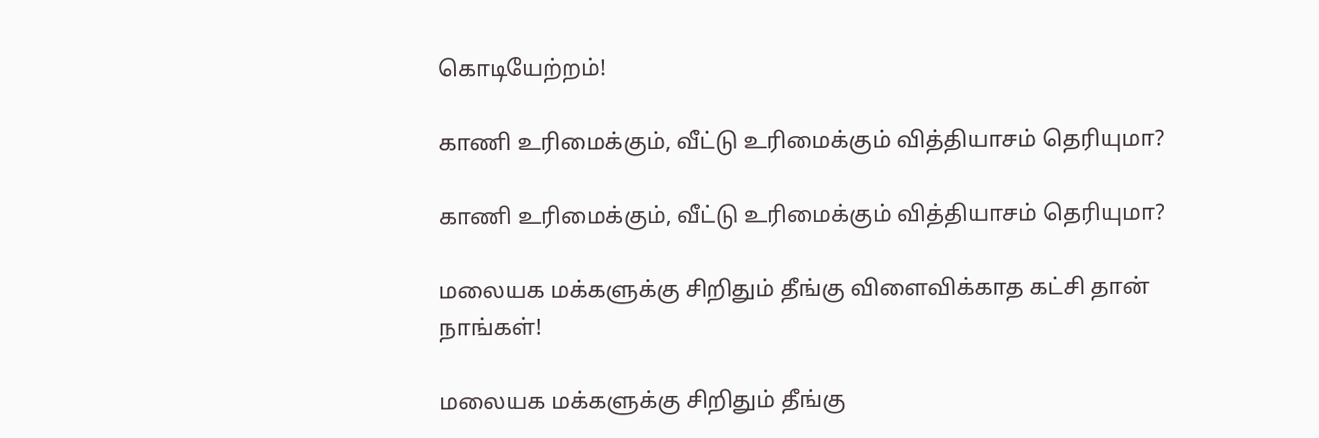கொடியேற்றம்!

காணி உரிமைக்கும், வீட்டு உரிமைக்கும் வித்தியாசம் தெரியுமா?

காணி உரிமைக்கும், வீட்டு உரிமைக்கும் வித்தியாசம் தெரியுமா?

மலையக மக்களுக்கு சிறிதும் தீங்கு விளைவிக்காத கட்சி தான் நாங்கள்!

மலையக மக்களுக்கு சிறிதும் தீங்கு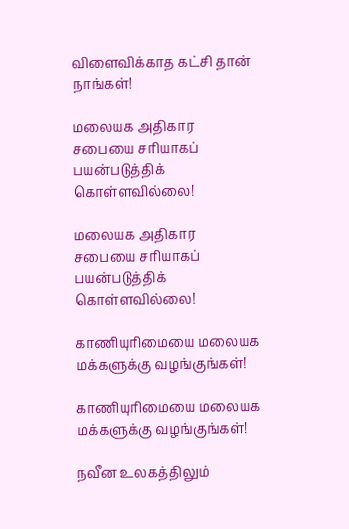விளைவிக்காத கட்சி தான் நாங்கள்!

மலையக அதிகார சபையை சரியாகப் பயன்படுத்திக் கொள்ளவில்லை!

மலையக அதிகார சபையை சரியாகப் பயன்படுத்திக் கொள்ளவில்லை!

காணியுரிமையை மலையக மக்களுக்கு வழங்குங்கள்!

காணியுரிமையை மலையக மக்களுக்கு வழங்குங்கள்!

நவீன உலகத்திலும்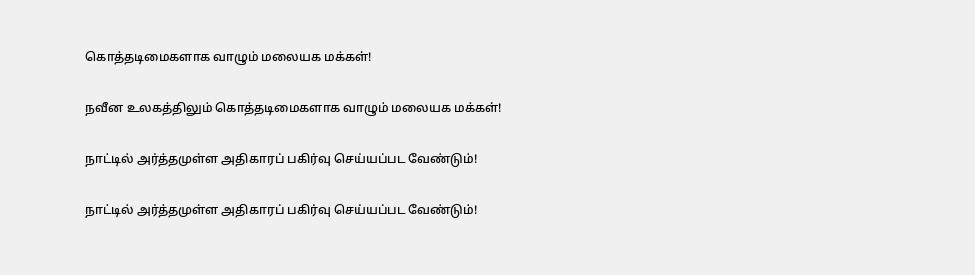கொத்தடிமைகளாக வாழும் மலையக மக்கள்!

நவீன உலகத்திலும் கொத்தடிமைகளாக வாழும் மலையக மக்கள்!

நாட்டில் அர்த்தமுள்ள அதிகாரப் பகிர்வு செய்யப்பட வேண்டும்!

நாட்டில் அர்த்தமுள்ள அதிகாரப் பகிர்வு செய்யப்பட வேண்டும்!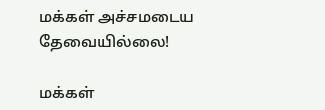மக்கள் அச்சமடைய தேவையில்லை!

மக்கள்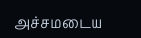அச்சமடைய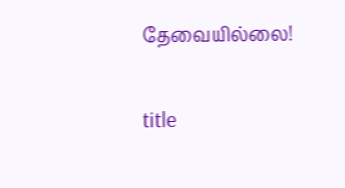தேவையில்லை!

title